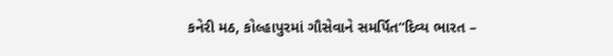કનેરી મઠ, કોલ્હાપુરમાં ગૌસેવાને સમર્પિત“દિવ્ય ભારત –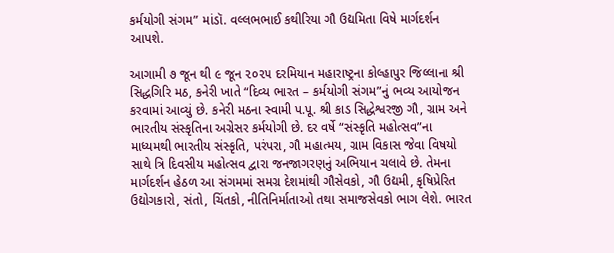કર્મયોગી સંગમ” માંડૉ. વલ્લભભાઈ કથીરિયા ગૌ ઉદ્યમિતા વિષે માર્ગદર્શન આપશે.

આગામી ૭ જૂન થી ૯ જૂન ૨૦૨૫ દરમિયાન મહારાષ્ટ્રના કોલ્હાપુર જિલ્લાના શ્રી સિદ્ધગિરિ મઠ, કનેરી ખાતે “દિવ્ય ભારત – કર્મયોગી સંગમ”નું ભવ્ય આયોજન કરવામાં આવ્યું છે. કનેરી મઠના સ્વામી પ.પૂ. શ્રી કાડ સિદ્ધેશ્વરજી ગૌ, ગ્રામ અને ભારતીય સંસ્કૃતિના અગ્રેસર કર્મયોગી છે. દર વર્ષે “સંસ્કૃતિ મહોત્સવ”ના માધ્યમથી ભારતીય સંસ્કૃતિ, પરંપરા, ગૌ મહાત્મય, ગ્રામ વિકાસ જેવા વિષયો સાથે ત્રિ દિવસીય મહોત્સવ દ્વારા જનજાગરણનું અભિયાન ચલાવે છે. તેમના માર્ગદર્શન હેઠળ આ સંગમમાં સમગ્ર દેશમાંથી ગૌસેવકો, ગૌ ઉદ્યમી, કૃષિપ્રેરિત ઉદ્યોગકારો, સંતો, ચિંતકો, નીતિનિર્માતાઓ તથા સમાજસેવકો ભાગ લેશે. ભારત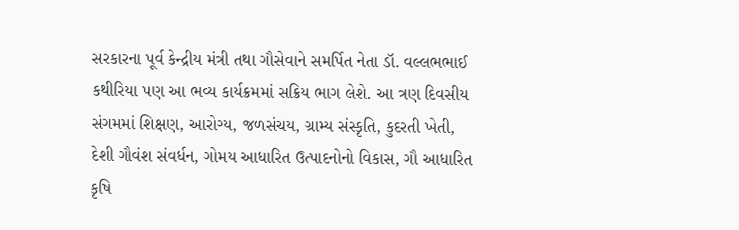સરકારના પૂર્વ કેન્દ્રીય મંત્રી તથા ગૌસેવાને સમર્પિત નેતા ડૉ. વલ્લભભાઈ કથીરિયા પણ આ ભવ્ય કાર્યક્રમમાં સક્રિય ભાગ લેશે. આ ત્રણ દિવસીય સંગમમાં શિક્ષણ, આરોગ્ય, જળસંચય, ગ્રામ્ય સંસ્કૃતિ, કુદરતી ખેતી, દેશી ગૌવંશ સંવર્ધન, ગોમય આધારિત ઉત્પાદનોનો વિકાસ, ગૌ આધારિત કૃષિ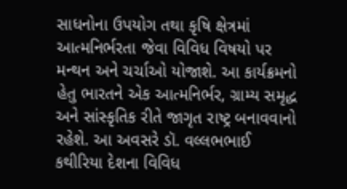સાધનોના ઉપયોગ તથા કૃષિ ક્ષેત્રમાં આત્મનિર્ભરતા જેવા વિવિધ વિષયો પર મન્થન અને ચર્ચાઓ યોજાશે. આ કાર્યક્રમનો હેતુ ભારતને એક આત્મનિર્ભર, ગ્રામ્ય સમૃદ્ધ અને સાંસ્કૃતિક રીતે જાગૃત રાષ્ટ્ર બનાવવાનો રહેશે. આ અવસરે ડૉ. વલ્લભભાઈ કથીરિયા દેશના વિવિધ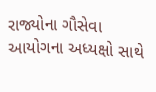રાજ્યોના ગૌસેવા આયોગના અધ્યક્ષો સાથે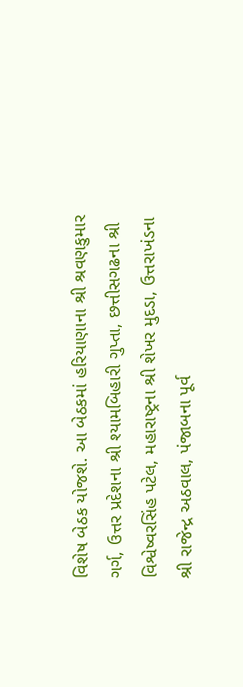વિશેષ બેઠક યોજશે. આ બેઠકમાં હરિયાણાના શ્રી શ્રવણકુમાર ગર્ગ, ઉત્તર પ્રદેશના શ્રી શ્યામબિહારી ગુપ્તા, છત્તીસગઢના શ્રી વિશ્વેષ્વરસિંહ પટેલ, મહારાષ્ટ્રના શ્રી શેખર મુદડા, ઉત્તરાખંડના શ્રી રાજેન્દ્ર અઠવાલ, પંજાબના પૂર્વ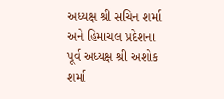અધ્યક્ષ શ્રી સચિન શર્મા અને હિમાચલ પ્રદેશના પૂર્વ અધ્યક્ષ શ્રી અશોક શર્મા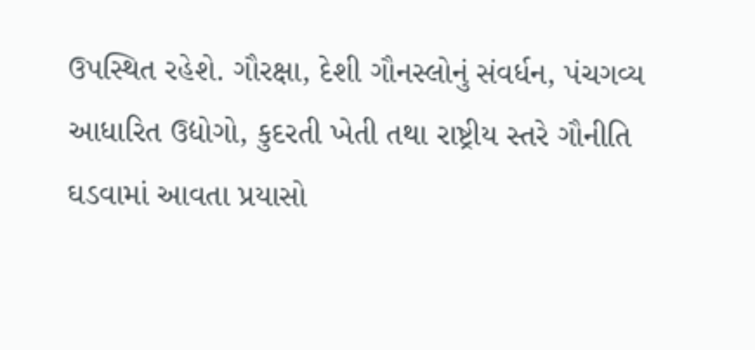ઉપસ્થિત રહેશે. ગૌરક્ષા, દેશી ગૌનસ્લોનું સંવર્ધન, પંચગવ્ય આધારિત ઉદ્યોગો, કુદરતી ખેતી તથા રાષ્ટ્રીય સ્તરે ગૌનીતિ ઘડવામાં આવતા પ્રયાસો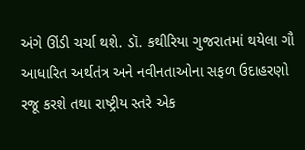અંગે ઊંડી ચર્ચા થશે. ડૉ. કથીરિયા ગુજરાતમાં થયેલા ગૌ આધારિત અર્થતંત્ર અને નવીનતાઓના સફળ ઉદાહરણો રજૂ કરશે તથા રાષ્ટ્રીય સ્તરે એક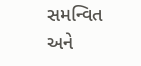સમન્વિત અને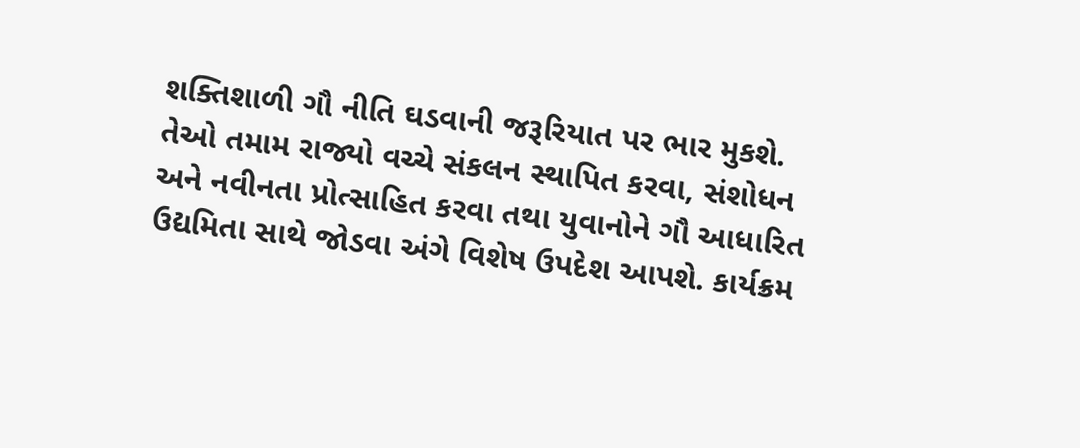શક્તિશાળી ગૌ નીતિ ઘડવાની જરૂરિયાત પર ભાર મુકશે. તેઓ તમામ રાજ્યો વચ્ચે સંકલન સ્થાપિત કરવા, સંશોધન અને નવીનતા પ્રોત્સાહિત કરવા તથા યુવાનોને ગૌ આધારિત ઉદ્યમિતા સાથે જોડવા અંગે વિશેષ ઉપદેશ આપશે. કાર્યક્રમ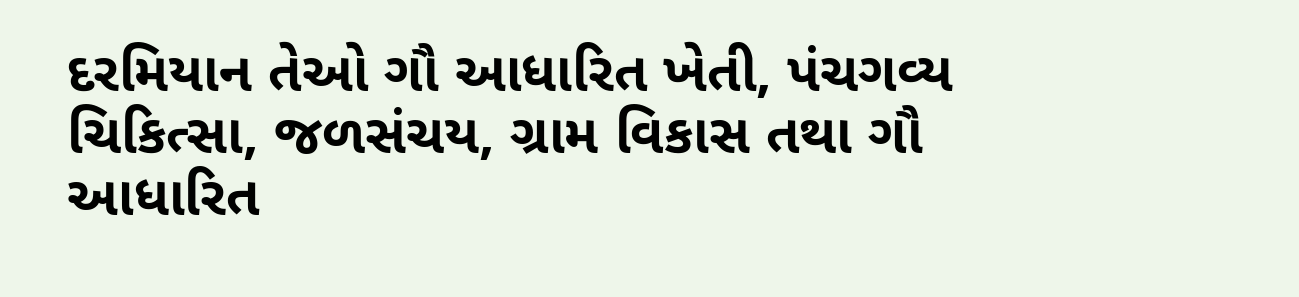દરમિયાન તેઓ ગૌ આધારિત ખેતી, પંચગવ્ય ચિકિત્સા, જળસંચય, ગ્રામ વિકાસ તથા ગૌ આધારિત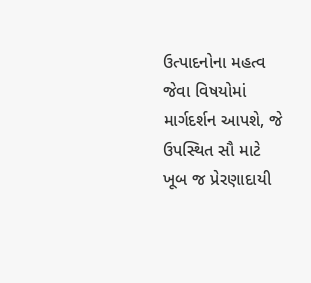ઉત્પાદનોના મહત્વ જેવા વિષયોમાં માર્ગદર્શન આપશે, જે ઉપસ્થિત સૌ માટે ખૂબ જ પ્રેરણાદાયી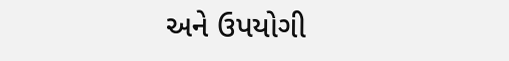અને ઉપયોગી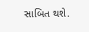સાબિત થશે.